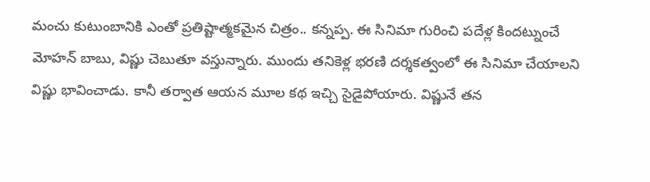మంచు కుటుంబానికి ఎంతో ప్రతిష్టాత్మకమైన చిత్రం.. కన్నప్ప. ఈ సినిమా గురించి పదేళ్ల కిందట్నుంచే మోహన్ బాబు, విష్ణు చెబుతూ వస్తున్నారు. ముందు తనికెళ్ల భరణి దర్శకత్వంలో ఈ సినిమా చేయాలని విష్ణు భావించాడు. కానీ తర్వాత ఆయన మూల కథ ఇచ్చి సైడైపోయారు. విష్ణునే తన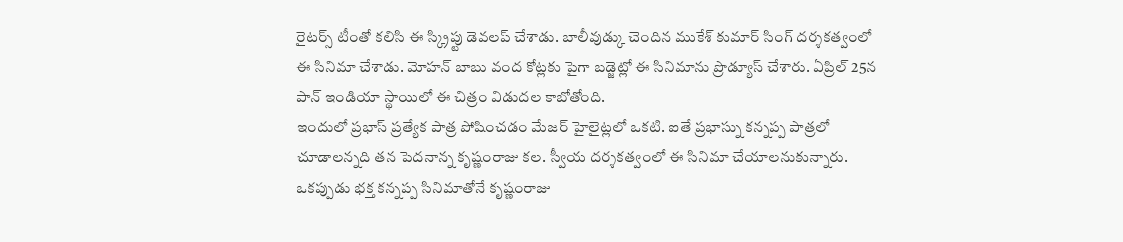రైటర్స్ టీంతో కలిసి ఈ స్క్రిప్టు డెవలప్ చేశాడు. బాలీవుడ్కు చెందిన ముకేశ్ కుమార్ సింగ్ దర్శకత్వంలో ఈ సినిమా చేశాడు. మోహన్ బాబు వంద కోట్లకు పైగా బడ్జెట్లో ఈ సినిమాను ప్రొడ్యూస్ చేశారు. ఏప్రిల్ 25న పాన్ ఇండియా స్థాయిలో ఈ చిత్రం విడుదల కాబోతోంది.
ఇందులో ప్రభాస్ ప్రత్యేక పాత్ర పోషించడం మేజర్ హైలైట్లలో ఒకటి. ఐతే ప్రభాస్ను కన్నప్ప పాత్రలో చూడాలన్నది తన పెదనాన్న కృష్ణంరాజు కల. స్వీయ దర్శకత్వంలో ఈ సినిమా చేయాలనుకున్నారు. ఒకప్పుడు భక్త కన్నప్ప సినిమాతోనే కృష్ణంరాజు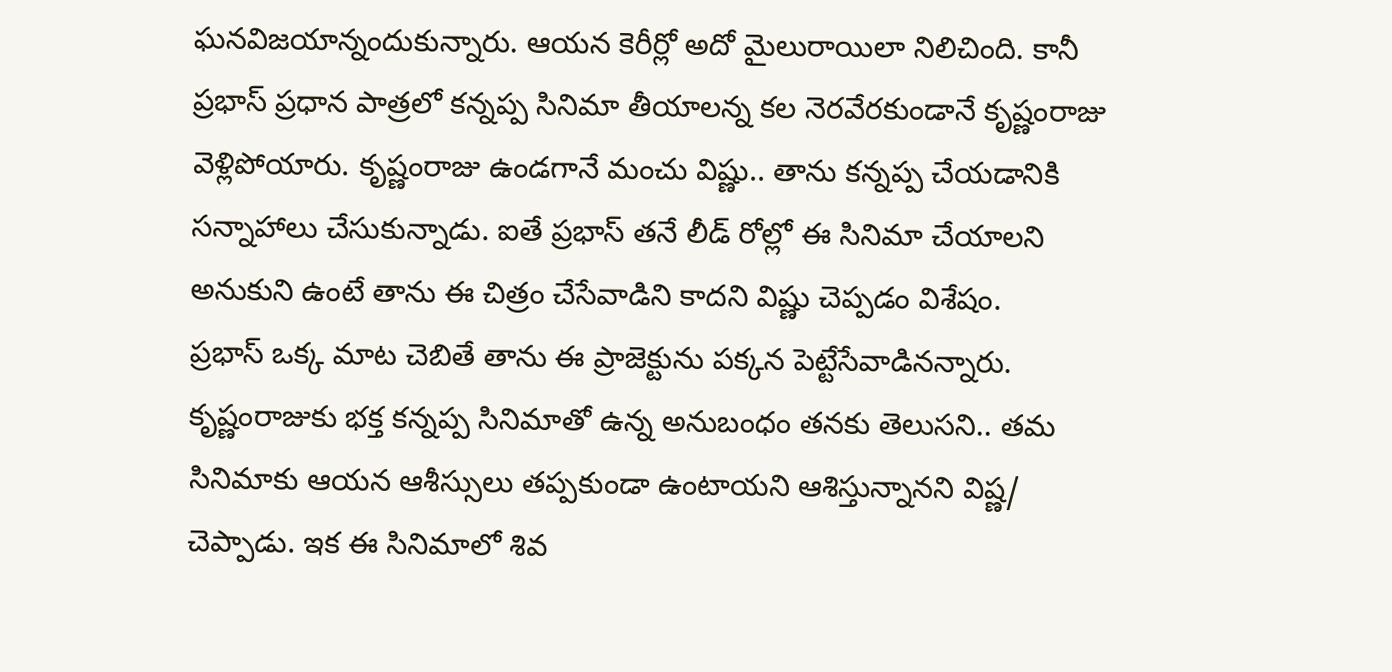ఘనవిజయాన్నందుకున్నారు. ఆయన కెరీర్లో అదో మైలురాయిలా నిలిచింది. కానీ ప్రభాస్ ప్రధాన పాత్రలో కన్నప్ప సినిమా తీయాలన్న కల నెరవేరకుండానే కృష్ణంరాజు వెళ్లిపోయారు. కృష్ణంరాజు ఉండగానే మంచు విష్ణు.. తాను కన్నప్ప చేయడానికి సన్నాహాలు చేసుకున్నాడు. ఐతే ప్రభాస్ తనే లీడ్ రోల్లో ఈ సినిమా చేయాలని అనుకుని ఉంటే తాను ఈ చిత్రం చేసేవాడిని కాదని విష్ణు చెప్పడం విశేషం.
ప్రభాస్ ఒక్క మాట చెబితే తాను ఈ ప్రాజెక్టును పక్కన పెట్టేసేవాడినన్నారు. కృష్ణంరాజుకు భక్త కన్నప్ప సినిమాతో ఉన్న అనుబంధం తనకు తెలుసని.. తమ సినిమాకు ఆయన ఆశీస్సులు తప్పకుండా ఉంటాయని ఆశిస్తున్నానని విష్ణ/ చెప్పాడు. ఇక ఈ సినిమాలో శివ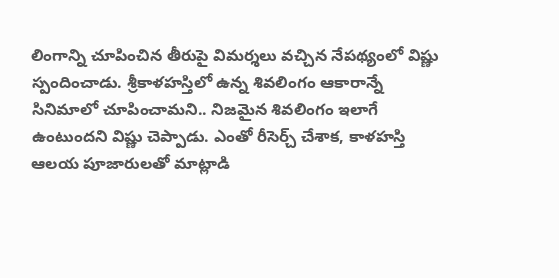లింగాన్ని చూపించిన తీరుపై విమర్శలు వచ్చిన నేపథ్యంలో విష్ణు స్పందించాడు. శ్రీకాళహస్తిలో ఉన్న శివలింగం ఆకారాన్నే సినిమాలో చూపించామని.. నిజమైన శివలింగం ఇలాగే ఉంటుందని విష్ణు చెప్పాడు. ఎంతో రీసెర్చ్ చేశాక, కాళహస్తి ఆలయ పూజారులతో మాట్లాడి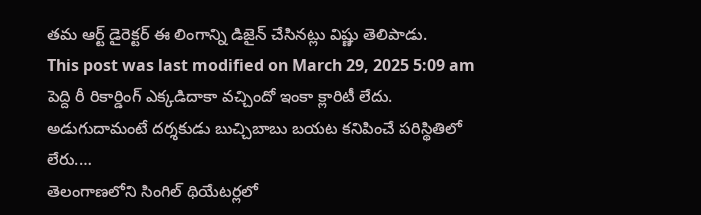తమ ఆర్ట్ డైరెక్టర్ ఈ లింగాన్ని డిజైన్ చేసినట్లు విష్ణు తెలిపాడు.
This post was last modified on March 29, 2025 5:09 am
పెద్ది రీ రికార్డింగ్ ఎక్కడిదాకా వచ్చిందో ఇంకా క్లారిటీ లేదు. అడుగుదామంటే దర్శకుడు బుచ్చిబాబు బయట కనిపించే పరిస్థితిలో లేరు.…
తెలంగాణలోని సింగిల్ థియేటర్లలో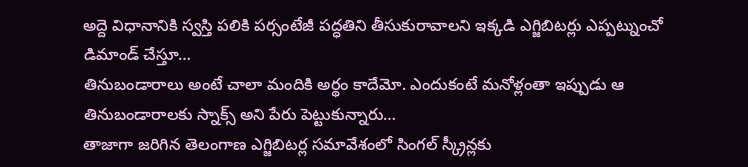అద్దె విధానానికి స్వస్తి పలికి పర్సంటేజీ పద్ధతిని తీసుకురావాలని ఇక్కడి ఎగ్జిబిటర్లు ఎప్పట్నుంచో డిమాండ్ చేస్తూ…
తినుబండారాలు అంటే చాలా మందికి అర్థం కాదేమో. ఎందుకంటే మనోళ్లంతా ఇప్పుడు ఆ తినుబండారాలకు స్నాక్స్ అని పేరు పెట్టుకున్నారు…
తాజాగా జరిగిన తెలంగాణ ఎగ్జిబిటర్ల సమావేశంలో సింగల్ స్క్రీన్లకు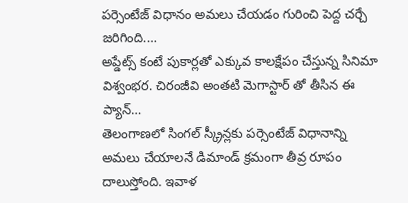పర్సెంటేజ్ విధానం అమలు చేయడం గురించి పెద్ద చర్చే జరిగింది.…
అప్డేట్స్ కంటే పుకార్లతో ఎక్కువ కాలక్షేపం చేస్తున్న సినిమా విశ్వంభర. చిరంజీవి అంతటి మెగాస్టార్ తో తీసిన ఈ ప్యాన్…
తెలంగాణలో సింగల్ స్క్రీన్లకు పర్సెంటేజ్ విధానాన్ని అమలు చేయాలనే డిమాండ్ క్రమంగా తీవ్ర రూపం దాలుస్తోంది. ఇవాళ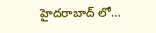హైదరాబాద్ లో…